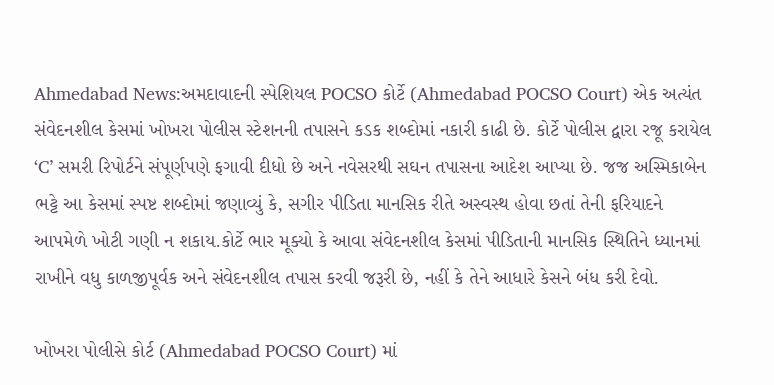Ahmedabad News:અમદાવાદની સ્પેશિયલ POCSO કોર્ટે (Ahmedabad POCSO Court) એક અત્યંત સંવેદનશીલ કેસમાં ખોખરા પોલીસ સ્ટેશનની તપાસને કડક શબ્દોમાં નકારી કાઢી છે. કોર્ટે પોલીસ દ્વારા રજૂ કરાયેલ ‘C’ સમરી રિપોર્ટને સંપૂર્ણપણે ફગાવી દીધો છે અને નવેસરથી સઘન તપાસના આદેશ આપ્યા છે. જજ અસ્મિકાબેન ભટ્ટે આ કેસમાં સ્પષ્ટ શબ્દોમાં જણાવ્યું કે, સગીર પીડિતા માનસિક રીતે અસ્વસ્થ હોવા છતાં તેની ફરિયાદને આપમેળે ખોટી ગણી ન શકાય.કોર્ટે ભાર મૂક્યો કે આવા સંવેદનશીલ કેસમાં પીડિતાની માનસિક સ્થિતિને ધ્યાનમાં રાખીને વધુ કાળજીપૂર્વક અને સંવેદનશીલ તપાસ કરવી જરૂરી છે, નહીં કે તેને આધારે કેસને બંધ કરી દેવો.

ખોખરા પોલીસે કોર્ટ (Ahmedabad POCSO Court) માં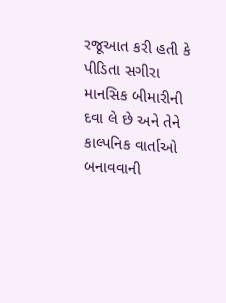રજૂઆત કરી હતી કે પીડિતા સગીરા માનસિક બીમારીની દવા લે છે અને તેને કાલ્પનિક વાર્તાઓ બનાવવાની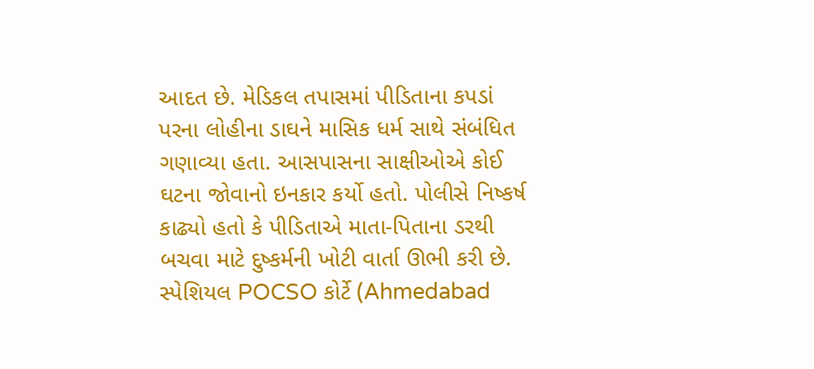આદત છે. મેડિકલ તપાસમાં પીડિતાના કપડાં પરના લોહીના ડાઘને માસિક ધર્મ સાથે સંબંધિત ગણાવ્યા હતા. આસપાસના સાક્ષીઓએ કોઈ ઘટના જોવાનો ઇનકાર કર્યો હતો. પોલીસે નિષ્કર્ષ કાઢ્યો હતો કે પીડિતાએ માતા-પિતાના ડરથી બચવા માટે દુષ્કર્મની ખોટી વાર્તા ઊભી કરી છે.
સ્પેશિયલ POCSO કોર્ટે (Ahmedabad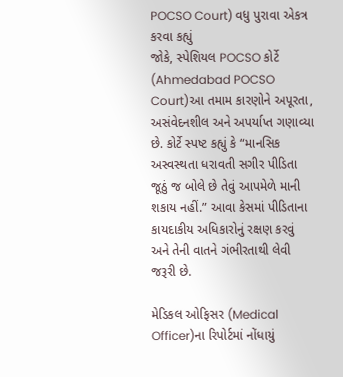POCSO Court) વધુ પુરાવા એકત્ર કરવા કહ્યું
જોકે, સ્પેશિયલ POCSO કોર્ટે (Ahmedabad POCSO Court)આ તમામ કારણોને અપૂરતા, અસંવેદનશીલ અને અપર્યાપ્ત ગણાવ્યા છે. કોર્ટે સ્પષ્ટ કહ્યું કે “માનસિક અસ્વસ્થતા ધરાવતી સગીર પીડિતા જૂઠું જ બોલે છે તેવું આપમેળે માની શકાય નહીં.” આવા કેસમાં પીડિતાના કાયદાકીય અધિકારોનું રક્ષણ કરવું અને તેની વાતને ગંભીરતાથી લેવી જરૂરી છે.

મેડિકલ ઓફિસર (Medical Officer)ના રિપોર્ટમાં નોંધાયું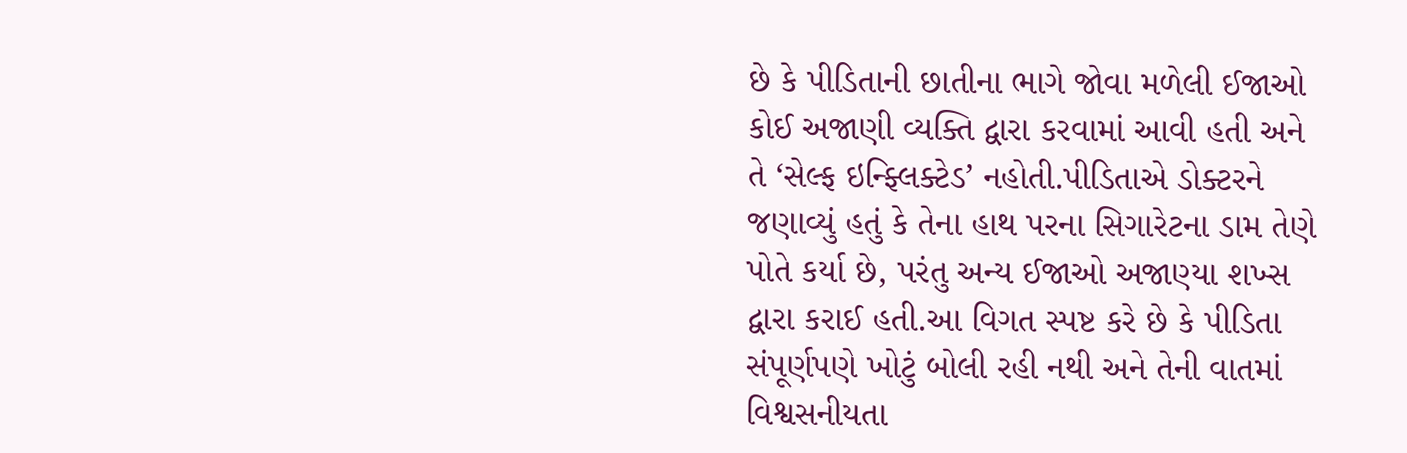છે કે પીડિતાની છાતીના ભાગે જોવા મળેલી ઈજાઓ કોઈ અજાણી વ્યક્તિ દ્વારા કરવામાં આવી હતી અને તે ‘સેલ્ફ ઇન્ફ્લિક્ટેડ’ નહોતી.પીડિતાએ ડોક્ટરને જણાવ્યું હતું કે તેના હાથ પરના સિગારેટના ડામ તેણે પોતે કર્યા છે, પરંતુ અન્ય ઈજાઓ અજાણ્યા શખ્સ દ્વારા કરાઈ હતી.આ વિગત સ્પષ્ટ કરે છે કે પીડિતા સંપૂર્ણપણે ખોટું બોલી રહી નથી અને તેની વાતમાં વિશ્વસનીયતા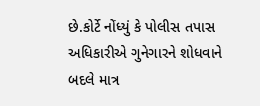છે.કોર્ટે નોંધ્યું કે પોલીસ તપાસ અધિકારીએ ગુનેગારને શોધવાને બદલે માત્ર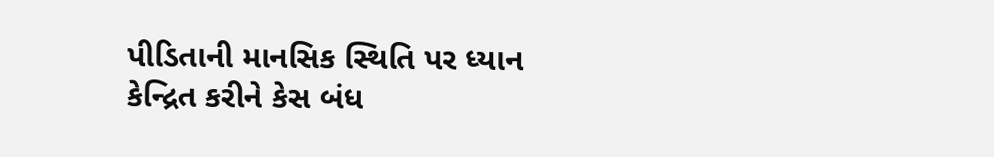પીડિતાની માનસિક સ્થિતિ પર ધ્યાન કેન્દ્રિત કરીને કેસ બંધ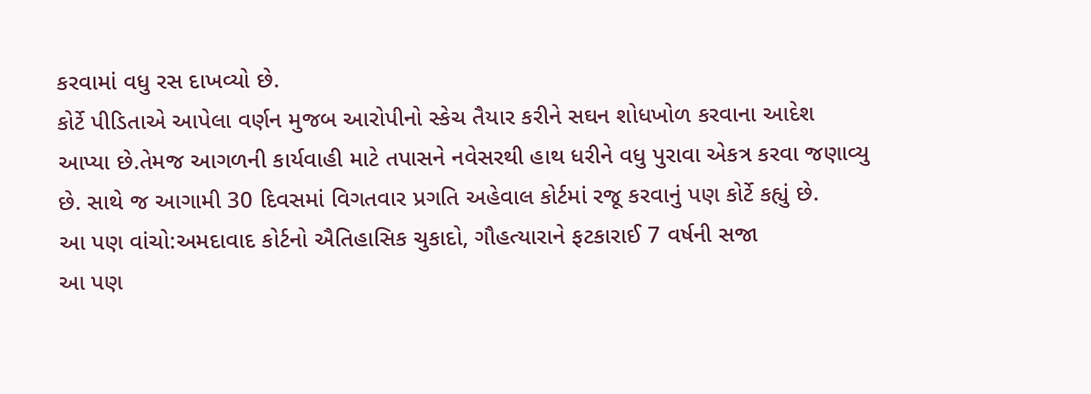કરવામાં વધુ રસ દાખવ્યો છે.
કોર્ટે પીડિતાએ આપેલા વર્ણન મુજબ આરોપીનો સ્કેચ તૈયાર કરીને સઘન શોધખોળ કરવાના આદેશ આપ્યા છે.તેમજ આગળની કાર્યવાહી માટે તપાસને નવેસરથી હાથ ધરીને વધુ પુરાવા એકત્ર કરવા જણાવ્યુ છે. સાથે જ આગામી 30 દિવસમાં વિગતવાર પ્રગતિ અહેવાલ કોર્ટમાં રજૂ કરવાનું પણ કોર્ટે કહ્યું છે.
આ પણ વાંચો:અમદાવાદ કોર્ટનો ઐતિહાસિક ચુકાદો, ગૌહત્યારાને ફટકારાઈ 7 વર્ષની સજા
આ પણ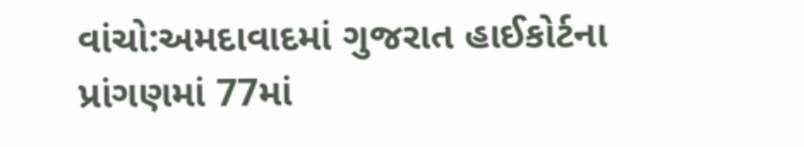વાંચો:અમદાવાદમાં ગુજરાત હાઈકોર્ટના પ્રાંગણમાં 77માં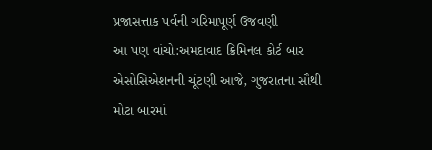પ્રજાસત્તાક પર્વની ગરિમાપૂર્ણ ઉજવણી
આ પણ વાંચો:અમદાવાદ ક્રિમિનલ કોર્ટ બાર એસોસિએશનની ચૂંટણી આજે, ગુજરાતના સૌથી મોટા બારમાં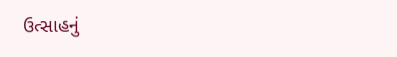ઉત્સાહનું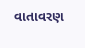વાતાવરણ